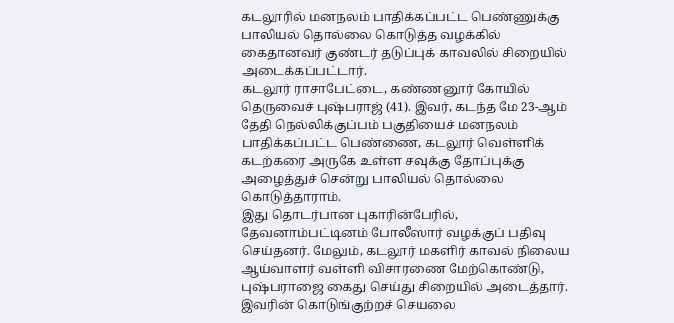கடலூரில் மனநலம் பாதிக்கப்பட்ட பெண்ணுக்கு பாலியல் தொல்லை கொடுத்த வழக்கில் கைதானவர் குண்டர் தடுப்புக் காவலில் சிறையில் அடைக்கப்பட்டார்.
கடலூர் ராசாபேட்டை, கண்ணனூர் கோயில் தெருவைச் புஷ்பராஜ் (41). இவர், கடந்த மே 23-ஆம் தேதி நெல்லிக்குப்பம் பகுதியைச் மனநலம் பாதிக்கப்பட்ட பெண்ணை, கடலூர் வெள்ளிக் கடற்கரை அருகே உள்ள சவுக்கு தோப்புக்கு அழைத்துச் சென்று பாலியல் தொல்லை கொடுத்தாராம்.
இது தொடர்பான புகாரின்பேரில், தேவனாம்பட்டினம் போலீஸார் வழக்குப் பதிவு செய்தனர். மேலும், கடலூர் மகளிர் காவல் நிலைய ஆய்வாளர் வள்ளி விசாரணை மேற்கொண்டு, புஷ்பராஜை கைது செய்து சிறையில் அடைத்தார்.
இவரின் கொடுங்குற்றச் செயலை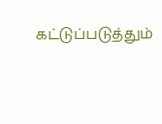கட்டுப்படுத்தும்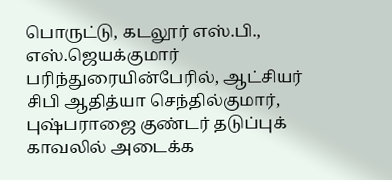பொருட்டு, கடலூர் எஸ்.பி., எஸ்.ஜெயக்குமார் பரிந்துரையின்பேரில், ஆட்சியர் சிபி ஆதித்யா செந்தில்குமார், புஷ்பராஜை குண்டர் தடுப்புக் காவலில் அடைக்க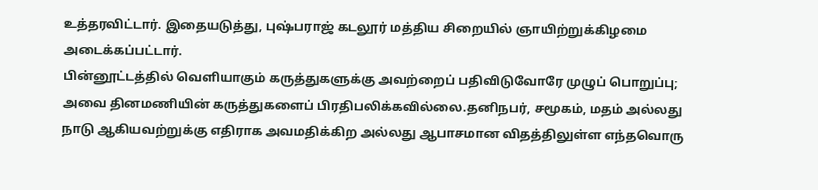உத்தரவிட்டார். இதையடுத்து, புஷ்பராஜ் கடலூர் மத்திய சிறையில் ஞாயிற்றுக்கிழமை அடைக்கப்பட்டார்.
பின்னூட்டத்தில் வெளியாகும் கருத்துகளுக்கு அவற்றைப் பதிவிடுவோரே முழுப் பொறுப்பு; அவை தினமணியின் கருத்துகளைப் பிரதிபலிக்கவில்லை.தனிநபர், சமூகம், மதம் அல்லது நாடு ஆகியவற்றுக்கு எதிராக அவமதிக்கிற அல்லது ஆபாசமான விதத்திலுள்ள எந்தவொரு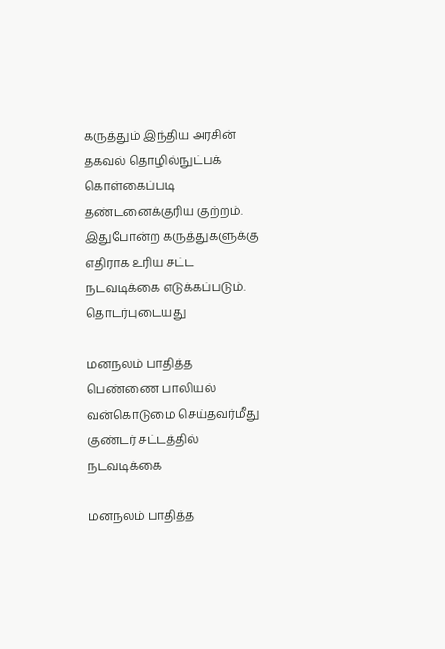கருத்தும் இந்திய அரசின் தகவல் தொழில்நுட்பக் கொள்கைப்படி தண்டனைக்குரிய குற்றம். இதுபோன்ற கருத்துகளுக்கு எதிராக உரிய சட்ட நடவடிக்கை எடுக்கப்படும்.
தொடர்புடையது

மனநலம் பாதித்த பெண்ணை பாலியல் வன்கொடுமை செய்தவர்மீது குண்டர் சட்டத்தில் நடவடிக்கை

மனநலம் பாதித்த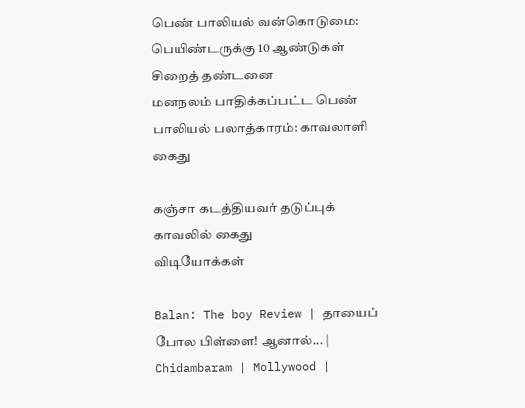பெண் பாலியல் வன்கொடுமை: பெயிண்டருக்கு 10 ஆண்டுகள் சிறைத் தண்டனை
மனநலம் பாதிக்கப்பட்ட பெண் பாலியல் பலாத்காரம்: காவலாளி கைது

கஞ்சா கடத்தியவர் தடுப்புக் காவலில் கைது
விடியோக்கள்

Balan: The boy Review | தாயைப் போல பிள்ளை! ஆனால்... | Chidambaram | Mollywood |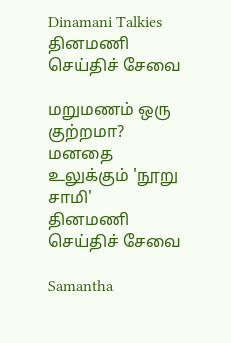Dinamani Talkies
தினமணி செய்திச் சேவை

மறுமணம் ஒரு குற்றமா? மனதை உலுக்கும் 'நூறு சாமி'
தினமணி செய்திச் சேவை

Samantha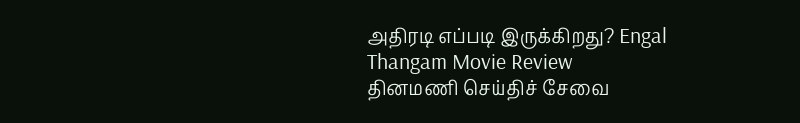அதிரடி எப்படி இருக்கிறது? Engal Thangam Movie Review
தினமணி செய்திச் சேவை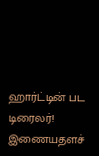ஹார்ட்டின் பட டிரைலர்!
இணையதளச்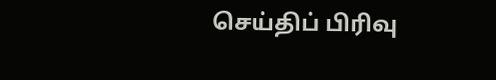செய்திப் பிரிவு